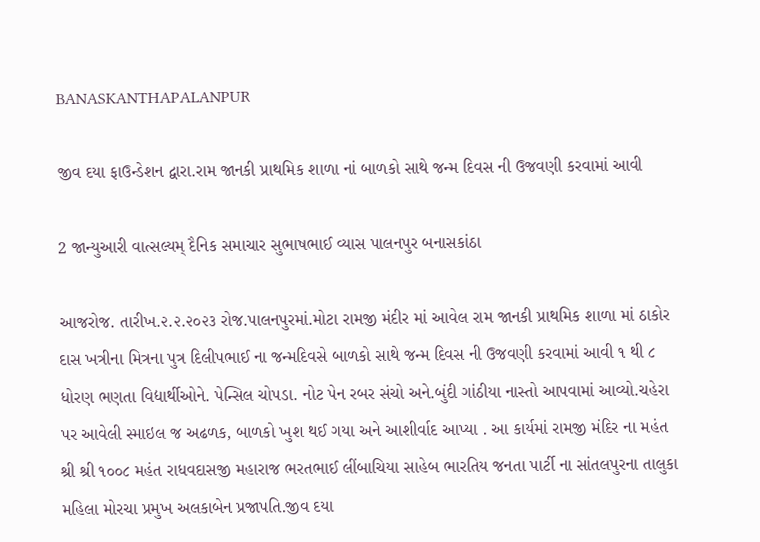BANASKANTHAPALANPUR

જીવ દયા ફાઉન્ડેશન દ્વારા.રામ જાનકી પ્રાથમિક શાળા નાં બાળકો સાથે જન્મ દિવસ ની ઉજવણી કરવામાં આવી

2 જાન્યુઆરી વાત્સલ્યમ્ દૈનિક સમાચાર સુભાષભાઈ વ્યાસ પાલનપુર બનાસકાંઠા

આજરોજ. તારીખ.૨.૨.૨૦૨૩ રોજ.પાલનપુરમાં.મોટા રામજી મંદીર માં આવેલ રામ જાનકી પ્રાથમિક શાળા માં ઠાકોર દાસ ખત્રીના મિત્રના પુત્ર દિલીપભાઈ ના જન્મદિવસે બાળકો સાથે જન્મ દિવસ ની ઉજવણી કરવામાં આવી ૧ થી ૮ ધોરણ ભણતા વિદ્યાર્થીઓને. પેન્સિલ ચોપડા. નોટ પેન રબર સંચો અને.બુંદી ગાંઠીયા નાસ્તો આપવામાં આવ્યો.ચહેરા પર આવેલી સ્માઇલ જ અઢળક, બાળકો ખુશ થઈ ગયા અને આશીર્વાદ આપ્યા . આ કાર્યમાં રામજી મંદિર ના મહંત શ્રી શ્રી ૧૦૦૮ મહંત રાધવદાસજી મહારાજ ભરતભાઈ લીંબાચિયા સાહેબ ભારતિય જનતા પાર્ટી ના સાંતલપુરના તાલુકા મહિલા મોરચા પ્રમુખ અલકાબેન પ્રજાપતિ.જીવ દયા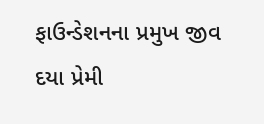ફાઉન્ડેશનના પ્રમુખ જીવ દયા પ્રેમી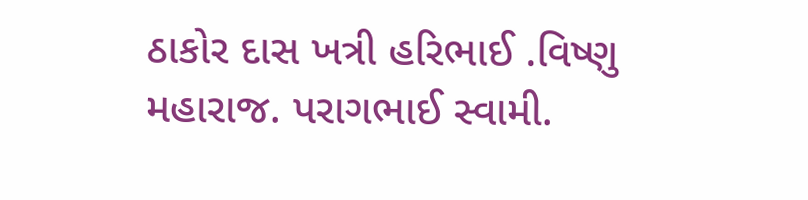ઠાકોર દાસ ખત્રી હરિભાઈ .વિષ્ણુ મહારાજ. પરાગભાઈ સ્વામી.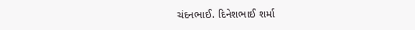ચંદનભાઈ. દિનેશભાઈ શર્મા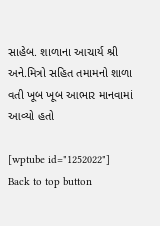સાહેબ. શાળાના આચાર્ય શ્રી અને.મિત્રો સહિત તમામનો શાળા વતી ખૂબ ખૂબ આભાર માનવામાં આવ્યો હતો

[wptube id="1252022"]
Back to top button